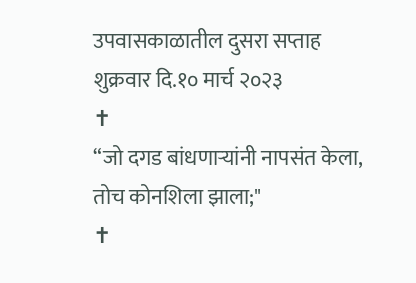उपवासकाळातील दुसरा सप्ताह
शुक्रवार दि.१० मार्च २०२३
✝
“जो दगड बांधणाऱ्यांनी नापसंत केला, तोच कोनशिला झाला;"
✝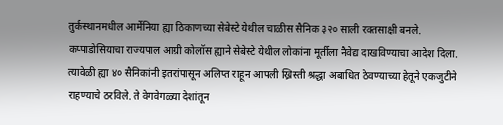तुर्कस्थानमधील आर्मेनिया ह्या ठिकाणच्या सेबेस्टे येथील चाळीस सैनिक ३२० साली रक्तसाक्षी बनले. कप्पाडोसियाचा राज्यपाल आग्री कोलॉस ह्याने सेबेस्टे येथील लोकांना मूर्तीला नैवेद्य दाखविण्याचा आदेश दिला. त्यावेळी ह्या ४० सैनिकांनी इतरांपासून अलिप्त राहून आपली ख्रिस्ती श्रद्धा अबाधित ठेवण्याच्या हेतूने एकजुटीने राहण्याचे ठरविले. ते वेगवेगळ्या देशांतून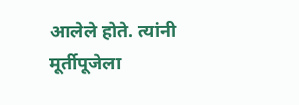आलेले होते. त्यांनी मूर्तीपूजेला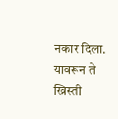नकार दिला. यावरून ते ख्रिस्ती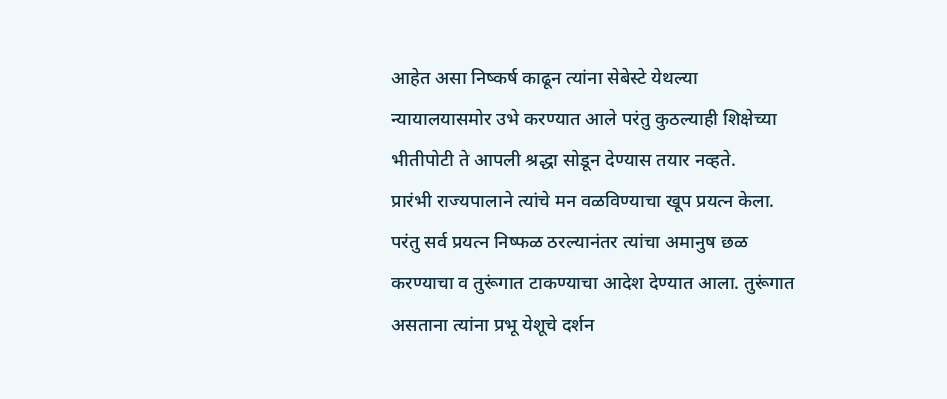आहेत असा निष्कर्ष काढून त्यांना सेबेस्टे येथल्या न्यायालयासमोर उभे करण्यात आले परंतु कुठल्याही शिक्षेच्या भीतीपोटी ते आपली श्रद्धा सोडून देण्यास तयार नव्हते.
प्रारंभी राज्यपालाने त्यांचे मन वळविण्याचा खूप प्रयत्न केला. परंतु सर्व प्रयत्न निष्फळ ठरल्यानंतर त्यांचा अमानुष छळ करण्याचा व तुरूंगात टाकण्याचा आदेश देण्यात आला. तुरूंगात असताना त्यांना प्रभू येशूचे दर्शन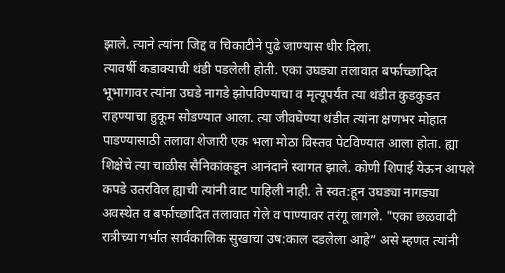झाले. त्याने त्यांना जिद्द व चिकाटीने पुढे जाण्यास धीर दिला.
त्यावर्षी कडाक्याची थंडी पडलेली होती. एका उघड्या तलावात बर्फाच्छादित भूभागावर त्यांना उघडे नागडे झोपविण्याचा व मृत्यूपर्यंत त्या थंडीत कुडकुडत राहण्याचा हुकूम सोडण्यात आला. त्या जीवघेण्या थंडीत त्यांना क्षणभर मोहात पाडण्यासाठी तलावा शेजारी एक भला मोठा विस्तव पेटविण्यात आला होता. ह्या शिक्षेचे त्या चाळीस सैनिकांकडून आनंदाने स्वागत झाले. कोणी शिपाई येऊन आपले कपडे उतरविल ह्याची त्यांनी वाट पाहिली नाही. ते स्वत:हून उघड्या नागड्या अवस्थेत व बर्फाच्छादित तलावात गेले व पाण्यावर तरंगू लागले. "एका छळवादी रात्रीच्या गर्भात सार्वकालिक सुखाचा उष:काल दडलेला आहे” असे म्हणत त्यांनी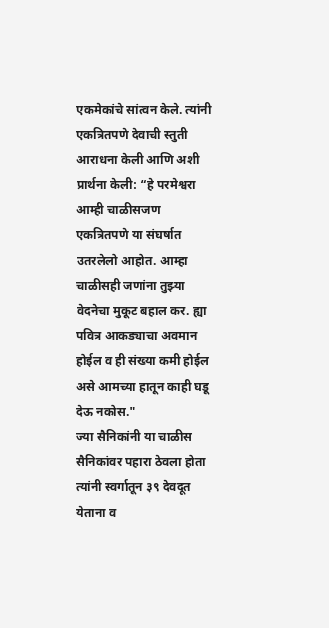एकमेकांचे सांत्वन केले. त्यांनी एकत्रितपणे देवाची स्तुती आराधना केली आणि अशी प्रार्थना केली: “हे परमेश्वरा आम्ही चाळीसजण एकत्रितपणे या संघर्षात उतरलेलो आहोत. आम्हा चाळीसही जणांना तुझ्या वेदनेचा मुकूट बहाल कर. ह्या पवित्र आकड्याचा अवमान होईल व ही संख्या कमी होईल असे आमच्या हातून काही घडू देऊ नकोस."
ज्या सैनिकांनी या चाळीस सैनिकांवर पहारा ठेवला होता त्यांनी स्वर्गातून ३९ देवदूत येताना व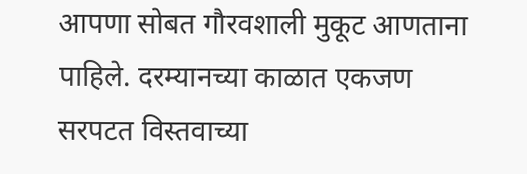आपणा सोबत गौरवशाली मुकूट आणताना पाहिले. दरम्यानच्या काळात एकजण सरपटत विस्तवाच्या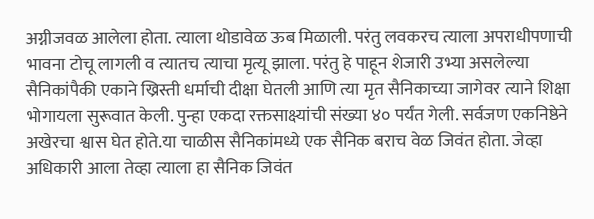अग्नीजवळ आलेला होता. त्याला थोडावेळ ऊब मिळाली. परंतु लवकरच त्याला अपराधीपणाची भावना टोचू लागली व त्यातच त्याचा मृत्यू झाला. परंतु हे पाहून शेजारी उभ्या असलेल्या सैनिकांपैकी एकाने ख्रिस्ती धर्माची दीक्षा घेतली आणि त्या मृत सैनिकाच्या जागेवर त्याने शिक्षा भोगायला सुरूवात केली. पुन्हा एकदा रक्तसाक्ष्यांची संख्या ४० पर्यंत गेली. सर्वजण एकनिष्ठेने अखेरचा श्वास घेत होते.या चाळीस सैनिकांमध्ये एक सैनिक बराच वेळ जिवंत होता. जेव्हा अधिकारी आला तेव्हा त्याला हा सैनिक जिवंत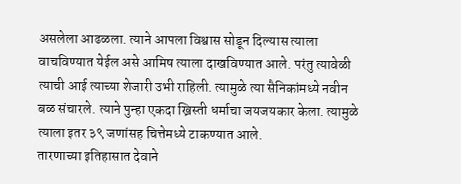असलेला आढळला. त्याने आपला विश्वास सोडून दिल्यास त्याला वाचविण्यात येईल असे आमिष त्याला दाखविण्यात आले. परंतु त्यावेळी त्याची आई त्याच्या शेजारी उभी राहिली. त्यामुळे त्या सैनिकांमध्ये नवीन बळ संचारले. त्याने पुन्हा एकदा ख्रिस्ती धर्माचा जयजयकार केला. त्यामुळे त्याला इतर ३९ जणांसह चित्तेमध्ये टाकण्यात आले.
तारणाच्या इतिहासात देवाने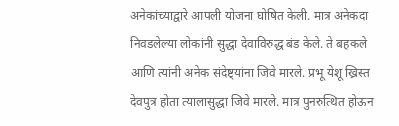अनेकांच्याद्वारे आपली योजना घोषित केली. मात्र अनेकदा निवडलेल्या लोकांनी सुद्धा देवाविरुद्ध बंड केले. ते बहकले आणि त्यांनी अनेक संदेष्ट्यांना जिवे मारले. प्रभू येशू ख्रिस्त देवपुत्र होता त्यालासुद्धा जिवे मारले. मात्र पुनरुत्थित होऊन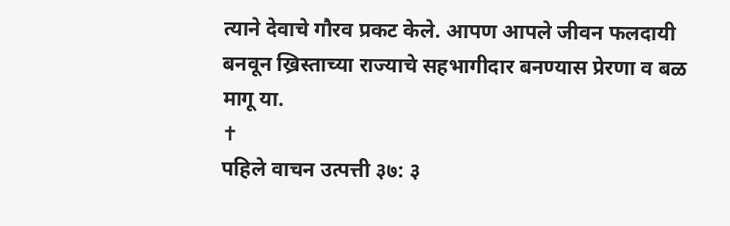त्याने देवाचे गौरव प्रकट केले. आपण आपले जीवन फलदायी बनवून ख्रिस्ताच्या राज्याचे सहभागीदार बनण्यास प्रेरणा व बळ मागू या.
✝
पहिले वाचन उत्पत्ती ३७: ३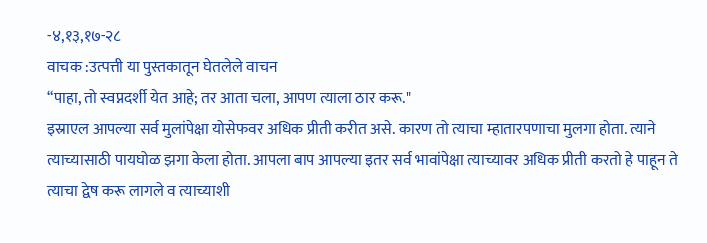-४,१३,१७-२८
वाचक :उत्पत्ती या पुस्तकातून घेतलेले वाचन
“पाहा, तो स्वप्नदर्शी येत आहे; तर आता चला, आपण त्याला ठार करू."
इस्राएल आपल्या सर्व मुलांपेक्षा योसेफवर अधिक प्रीती करीत असे. कारण तो त्याचा म्हातारपणाचा मुलगा होता. त्याने त्याच्यासाठी पायघोळ झगा केला होता. आपला बाप आपल्या इतर सर्व भावांपेक्षा त्याच्यावर अधिक प्रीती करतो हे पाहून ते त्याचा द्वेष करू लागले व त्याच्याशी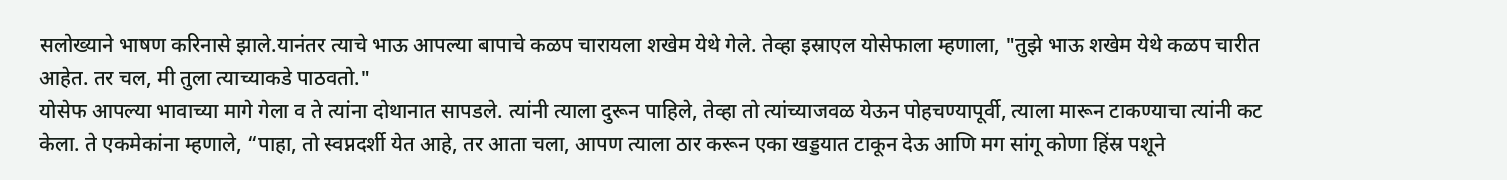सलोख्याने भाषण करिनासे झाले.यानंतर त्याचे भाऊ आपल्या बापाचे कळप चारायला शखेम येथे गेले. तेव्हा इस्राएल योसेफाला म्हणाला, "तुझे भाऊ शखेम येथे कळप चारीत आहेत. तर चल, मी तुला त्याच्याकडे पाठवतो."
योसेफ आपल्या भावाच्या मागे गेला व ते त्यांना दोथानात सापडले. त्यांनी त्याला दुरून पाहिले, तेव्हा तो त्यांच्याजवळ येऊन पोहचण्यापूर्वी, त्याला मारून टाकण्याचा त्यांनी कट केला. ते एकमेकांना म्हणाले, “पाहा, तो स्वप्नदर्शी येत आहे, तर आता चला, आपण त्याला ठार करून एका खड्डयात टाकून देऊ आणि मग सांगू कोणा हिंस्र पशूने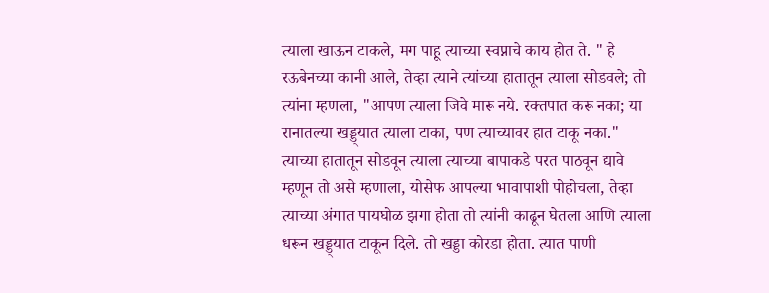त्याला खाऊन टाकले, मग पाहू त्याच्या स्वप्नाचे काय होत ते. " हे रऊबेनच्या कानी आले, तेव्हा त्याने त्यांच्या हातातून त्याला सोडवले; तो त्यांना म्हणला, "आपण त्याला जिवे मारू नये. रक्तपात करू नका; या रानातल्या खड्ड्यात त्याला टाका, पण त्याच्यावर हात टाकू नका." त्याच्या हातातून सोडवून त्याला त्याच्या बापाकडे परत पाठवून द्यावे म्हणून तो असे म्हणाला, योसेफ आपल्या भावापाशी पोहोचला, तेव्हा त्याच्या अंगात पायघोळ झगा होता तो त्यांनी काढून घेतला आणि त्याला धरून खड्ड्यात टाकून दिले. तो खड्डा कोरडा होता. त्यात पाणी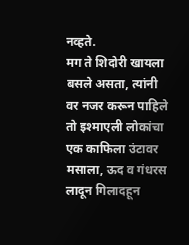नव्हते.
मग ते शिदोरी खायला बसले असता, त्यांनी वर नजर करून पाहिले तो इश्माएली लोकांचा एक काफिला उंटावर मसाला, ऊद व गंधरस लादून गिलादहून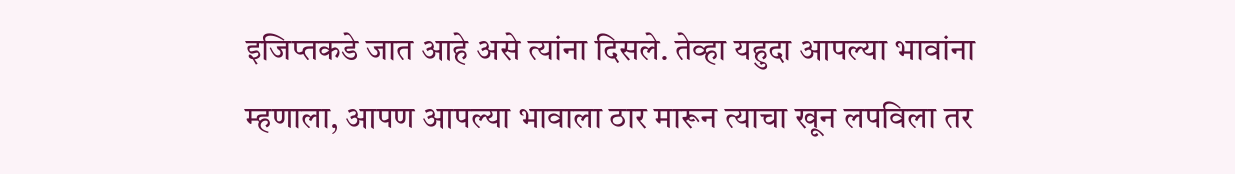इजिप्तकडे जात आहे असे त्यांना दिसले. तेव्हा यहुदा आपल्या भावांना म्हणाला, आपण आपल्या भावाला ठार मारून त्याचा खून लपविला तर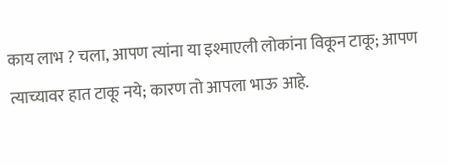काय लाभ ? चला, आपण त्यांना या इश्माएली लोकांना विकून टाकू; आपण त्याच्यावर हात टाकू नये; कारण तो आपला भाऊ आहे.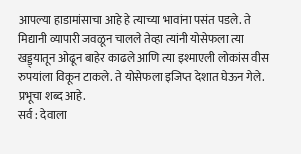आपल्या हाडामांसाचा आहे हे त्याच्या भावांना पसंत पडले. ते मिद्यानी व्यापारी जवळून चालले तेव्हा त्यांनी योसेफला त्या खड्ड्यातून ओढून बाहेर काढले आणि त्या इश्माएली लोकांस वीस रुपयांला विकून टाकले. ते योसेफला इजिप्त देशात घेऊन गेले.
प्रभूचा शब्द आहे.
सर्व : देवाला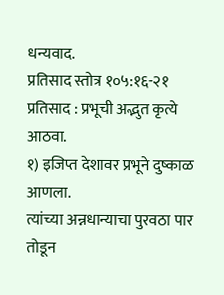धन्यवाद.
प्रतिसाद स्तोत्र १०५:१६-२१
प्रतिसाद : प्रभूची अद्भुत कृत्ये आठवा.
१) इजिप्त देशावर प्रभूने दुष्काळ आणला.
त्यांच्या अन्नधान्याचा पुरवठा पार तोडून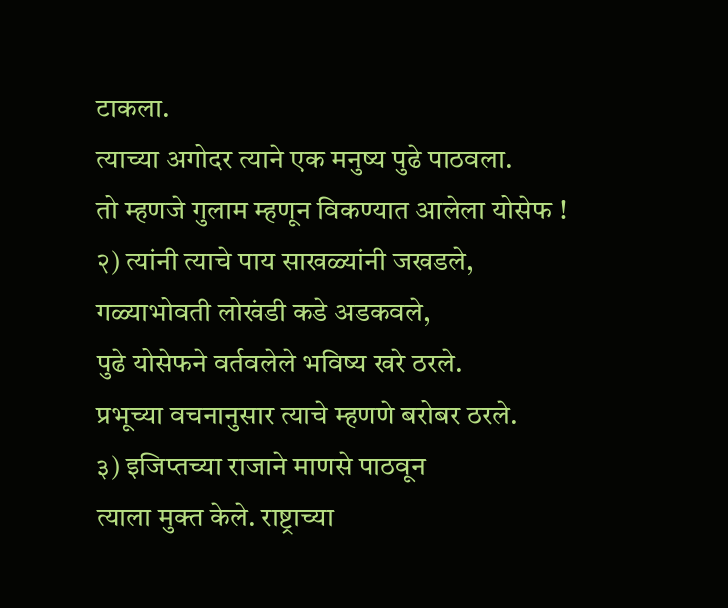टाकला.
त्याच्या अगोदर त्याने एक मनुष्य पुढे पाठवला.
तो म्हणजे गुलाम म्हणून विकण्यात आलेला योसेफ !
२) त्यांनी त्याचे पाय साखळ्यांनी जखडले,
गळ्याभोवती लोखंडी कडे अडकवले,
पुढे योसेफने वर्तवलेले भविष्य खरे ठरले.
प्रभूच्या वचनानुसार त्याचे म्हणणे बरोबर ठरले.
३) इजिप्तच्या राजाने माणसे पाठवून
त्याला मुक्त केले. राष्ट्राच्या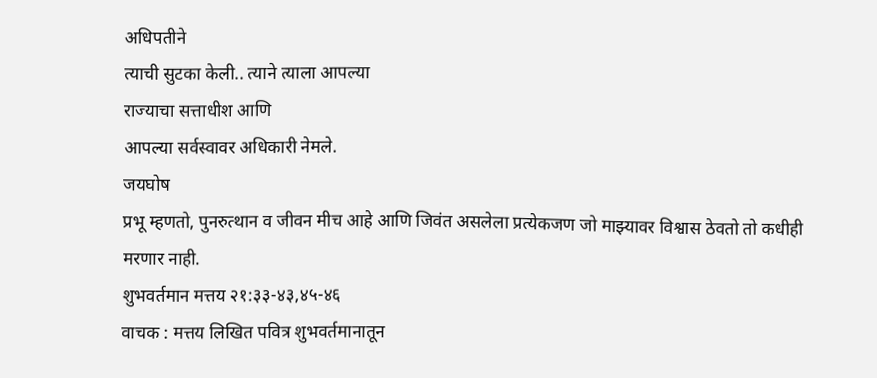अधिपतीने
त्याची सुटका केली.. त्याने त्याला आपल्या
राज्याचा सत्ताधीश आणि
आपल्या सर्वस्वावर अधिकारी नेमले.
जयघोष
प्रभू म्हणतो, पुनरुत्थान व जीवन मीच आहे आणि जिवंत असलेला प्रत्येकजण जो माझ्यावर विश्वास ठेवतो तो कधीही मरणार नाही.
शुभवर्तमान मत्तय २१:३३-४३,४५-४६
वाचक : मत्तय लिखित पवित्र शुभवर्तमानातून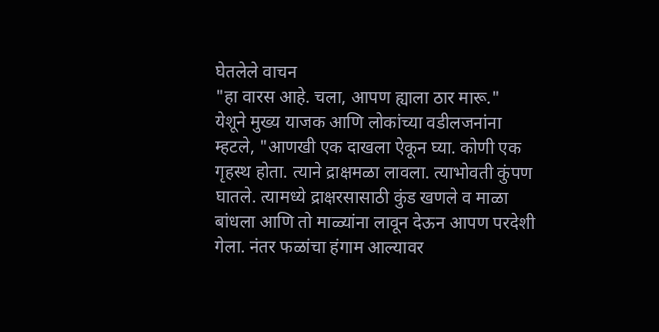घेतलेले वाचन
"हा वारस आहे. चला, आपण ह्याला ठार मारू."
येशूने मुख्य याजक आणि लोकांच्या वडीलजनांना म्हटले, "आणखी एक दाखला ऐकून घ्या. कोणी एक गृहस्थ होता. त्याने द्राक्षमळा लावला. त्याभोवती कुंपण घातले. त्यामध्ये द्राक्षरसासाठी कुंड खणले व माळा बांधला आणि तो माळ्यांना लावून देऊन आपण परदेशी गेला. नंतर फळांचा हंगाम आल्यावर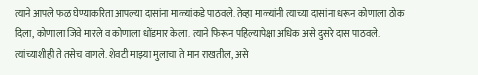त्याने आपले फळ घेण्याकरिता आपल्या दासांना माळ्यांकडे पाठवले. तेव्हा माळ्यांनी त्याच्या दासांना धरून कोणाला ठोक दिला, कोणाला जिवे मारले व कोणाला धोंडमार केला. त्याने फिरून पहिल्यापेक्षा अधिक असे दुसरे दास पाठवले. त्यांच्याशीही ते तसेच वागले. शेवटी माझ्या मुलाचा ते मान राखतील, असे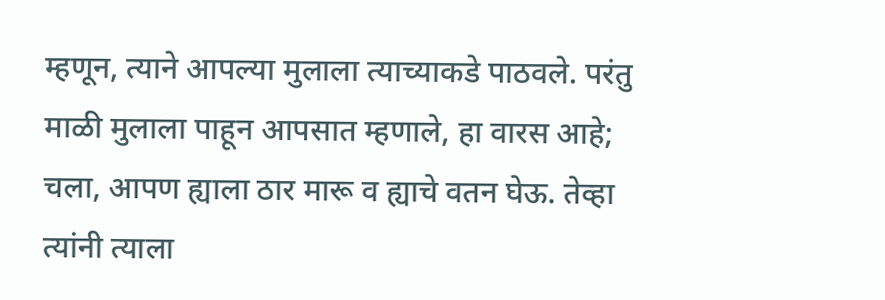म्हणून, त्याने आपल्या मुलाला त्याच्याकडे पाठवले. परंतु माळी मुलाला पाहून आपसात म्हणाले, हा वारस आहे; चला, आपण ह्याला ठार मारू व ह्याचे वतन घेऊ. तेव्हा त्यांनी त्याला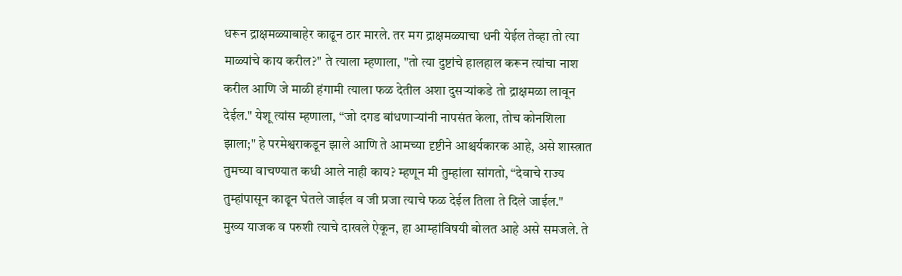धरून द्राक्षमळ्याबाहेर काढून ठार मारले. तर मग द्राक्षमळ्याचा धनी येईल तेव्हा तो त्या माळ्यांचे काय करील?" ते त्याला म्हणाला, "तो त्या दुष्टांचे हालहाल करून त्यांचा नाश करील आणि जे माळी हंगामी त्याला फळ देतील अशा दुसऱ्यांकडे तो द्राक्षमळा लावून देईल." येशू त्यांस म्हणाला, “जो दगड बांधणाऱ्यांनी नापसंत केला, तोच कोनशिला झाला;" हे परमेश्वराकडून झाले आणि ते आमच्या दृष्टीने आश्चर्यकारक आहे, असे शास्त्रात तुमच्या वाचण्यात कधी आले नाही काय? म्हणून मी तुम्हांला सांगतो, “देवाचे राज्य तुम्हांपासून काढून घेतले जाईल व जी प्रजा त्याचे फळ देईल तिला ते दिले जाईल."
मुख्य याजक व परुशी त्याचे दाखले ऐकून, हा आम्हांविषयी बोलत आहे असे समजले. ते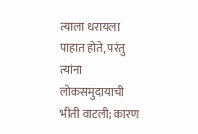त्याला धरायला पाहात होते, परंतु त्यांना लोकसमुदायाची भीती वाटली; कारण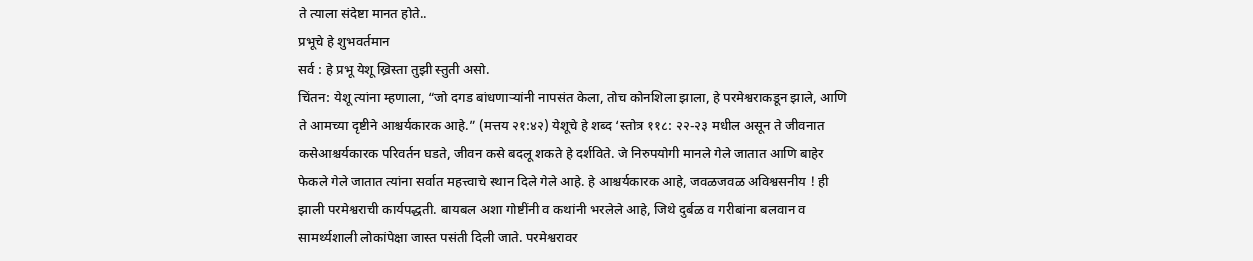ते त्याला संदेष्टा मानत होते..
प्रभूचे हे शुभवर्तमान
सर्व : हे प्रभू येशू ख्रिस्ता तुझी स्तुती असो.
चिंतन: येशू त्यांना म्हणाला, “जो दगड बांधणाऱ्यांनी नापसंत केला, तोच कोनशिला झाला, हे परमेश्वराकडून झाले, आणि ते आमच्या दृष्टीने आश्चर्यकारक आहे.” (मत्तय २१:४२) येशूचे हे शब्द ‘स्तोत्र ११८: २२-२३ मधील असून ते जीवनात कसेआश्चर्यकारक परिवर्तन घडते, जीवन कसे बदलू शकते हे दर्शविते. जे निरुपयोगी मानले गेले जातात आणि बाहेर फेकले गेले जातात त्यांना सर्वात महत्त्वाचे स्थान दिले गेले आहे. हे आश्चर्यकारक आहे, जवळजवळ अविश्वसनीय ! ही झाली परमेश्वराची कार्यपद्धती. बायबल अशा गोष्टींनी व कथांनी भरलेले आहे, जिथे दुर्बळ व गरीबांना बलवान व सामर्थ्यशाली लोकांपेक्षा जास्त पसंती दिली जाते. परमेश्वरावर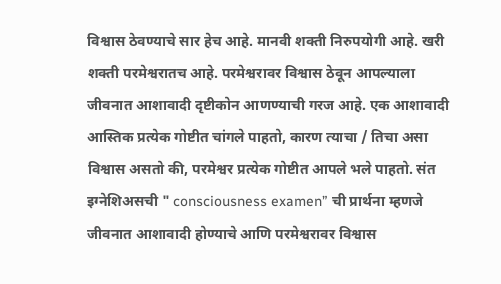विश्वास ठेवण्याचे सार हेच आहे. मानवी शक्ती निरुपयोगी आहे. खरी शक्ती परमेश्वरातच आहे. परमेश्वरावर विश्वास ठेवून आपल्याला जीवनात आशावादी दृष्टीकोन आणण्याची गरज आहे. एक आशावादी आस्तिक प्रत्येक गोष्टीत चांगले पाहतो, कारण त्याचा / तिचा असा विश्वास असतो की, परमेश्वर प्रत्येक गोष्टीत आपले भले पाहतो. संत इग्नेशिअसची " consciousness examen” ची प्रार्थना म्हणजे जीवनात आशावादी होण्याचे आणि परमेश्वरावर विश्वास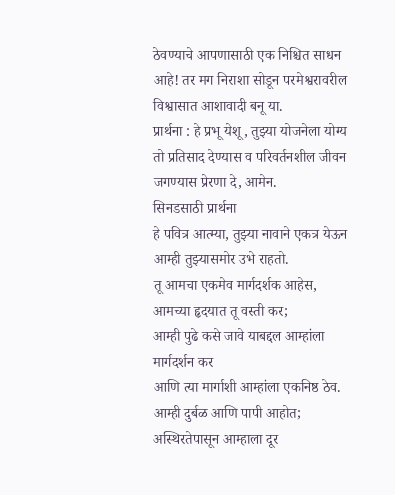ठेवण्याचे आपणासाठी एक निश्चित साधन आहे! तर मग निराशा सोडून परमेश्वरावरील विश्वासात आशावादी बनू या.
प्रार्थना : हे प्रभू येशू, तुझ्या योजनेला योग्य तो प्रतिसाद देण्यास व परिवर्तनशील जीवन जगण्यास प्रेरणा दे, आमेन.
सिनडसाठी प्रार्थना
हे पवित्र आत्म्या, तुझ्या नावाने एकत्र येऊन
आम्ही तुझ्यासमोर उभे राहतो.
तू आमचा एकमेव मार्गदर्शक आहेस,
आमच्या हृदयात तू वस्ती कर;
आम्ही पुढे कसे जावे याबद्दल आम्हांला मार्गदर्शन कर
आणि त्या मार्गाशी आम्हांला एकनिष्ठ ठेव.
आम्ही दुर्बळ आणि पापी आहोत;
अस्थिरतेपासून आम्हाला दूर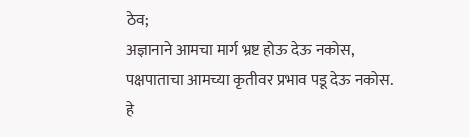ठेव;
अज्ञानाने आमचा मार्ग भ्रष्ट होऊ देऊ नकोस,
पक्षपाताचा आमच्या कृतीवर प्रभाव पडू देऊ नकोस.
हे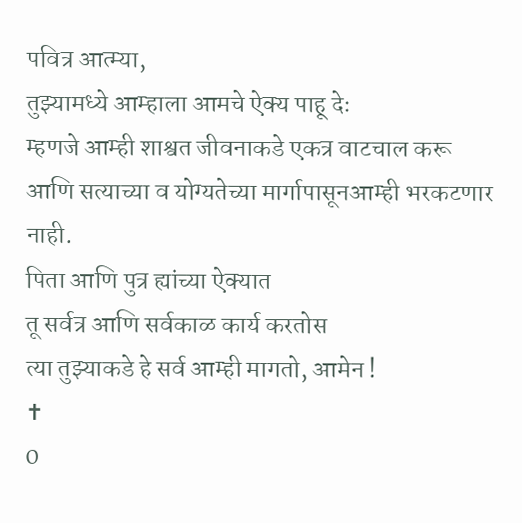पवित्र आत्म्या,
तुझ्यामध्ये आम्हाला आमचे ऐक्य पाहू देः
म्हणजे आम्ही शाश्वत जीवनाकडे एकत्र वाटचाल करू
आणि सत्याच्या व योग्यतेच्या मार्गापासूनआम्ही भरकटणार नाही.
पिता आणि पुत्र ह्यांच्या ऐक्यात
तू सर्वत्र आणि सर्वकाळ कार्य करतोस
त्या तुझ्याकडे हे सर्व आम्ही मागतो, आमेन !
✝
0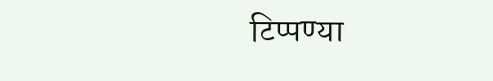टिप्पण्या